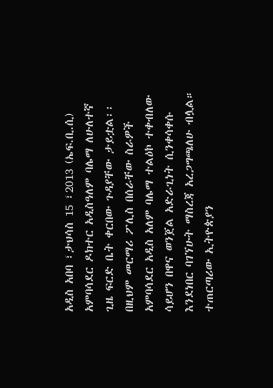አዲስ አበባ ፣ታህሳስ 15 ፣2013 (ኤፍ.ቢ.ሲ) አምባሳደር ዶክተር አዲስዓለም ባሌማ ለሁለተኛ ጊዜ ፍርድ ቤት ቀርበው ጉዳያቸው ታይቷል፡፡
በዚህም መርማሪ ፖሊስ በሰራቸው ስራዎች አምባሳደር አዲስ አለም ባሌማ ተልዕኮ ተቀብለው ሳይሆን በዋና ወንጀል አድራጊነት ሲንቀሳቀሱ እንደነበር ባገኘሁት ማስረጃ አረጋግጫለሁ ብሏል።
ተጠርጣሪው ኢትዮጵያን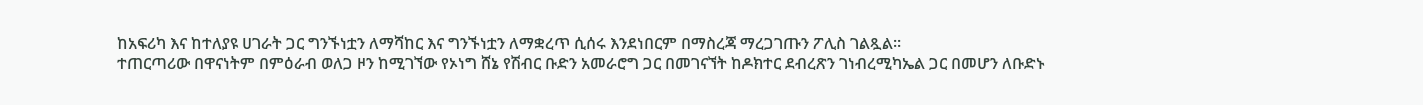ከአፍሪካ እና ከተለያዩ ሀገራት ጋር ግንኙነቷን ለማሻከር እና ግንኙነቷን ለማቋረጥ ሲሰሩ እንደነበርም በማስረጃ ማረጋገጡን ፖሊስ ገልጿል።
ተጠርጣሪው በዋናነትም በምዕራብ ወለጋ ዞን ከሚገኘው የኦነግ ሸኔ የሽብር ቡድን አመራሮግ ጋር በመገናኘት ከዶክተር ደብረጽን ገነብረሚካኤል ጋር በመሆን ለቡድኑ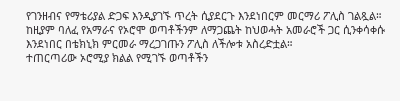የገንዘብና የማቴሪያል ድጋፍ እንዲያገኙ ጥረት ሲያደርጉ እንደነበርም መርማሪ ፖሊስ ገልጿል።
ከዚያም ባለፈ የአማራና የኦሮሞ ወጣቶችንም ለማጋጨት ከህወሓት አመራሮች ጋር ሲንቀሳቀሱ እንደነበር በቴክኒክ ምርመራ ማረጋገጡን ፖሊስ ለችሎቱ አስረድቷል።
ተጠርጣሪው ኦሮሚያ ክልል የሚገኙ ወጣቶችን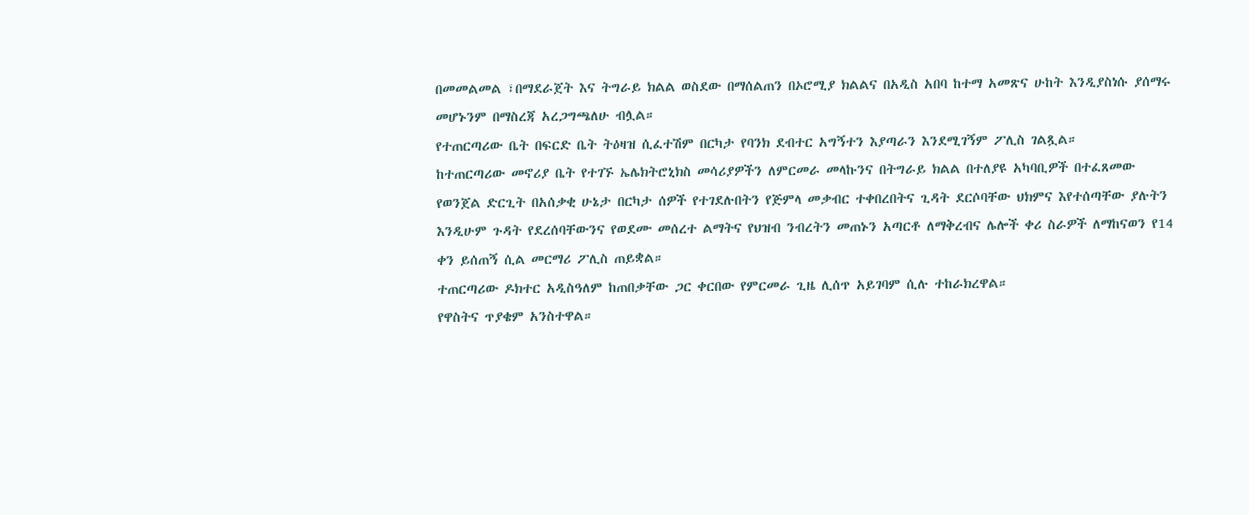በመመልመል ፣በማደራጀት እና ትግራይ ክልል ወስደው በማሰልጠን በኦሮሚያ ክልልና በአዲስ አበባ ከተማ አመጽና ሁከት እንዲያስነሱ ያሰማሩ መሆኑንም በማስረጃ አረጋግጫለሁ ብሏል።
የተጠርጣሪው ቤት በፍርድ ቤት ትዕዛዝ ሲፈተሽም በርካታ የባንክ ደብተር አግኝተን እያጣራን እንደሚገኝም ፖሊስ ገልጿል።
ከተጠርጣሪው መኖሪያ ቤት የተገኙ ኤሌክትሮኒክስ መሳሪያዎችን ለምርመራ መላኩንና በትግራይ ክልል በተለያዩ አካባቢዎች በተፈጸመው የወንጀል ድርጊት በአሰቃቂ ሁኔታ በርካታ ሰዎች የተገደሉበትን የጅምላ መቃብር ተቀበረበትና ጊዳት ደርሶባቸው ህክምና እየተሰጣቸው ያሉትን እንዲሁም ጉዳት የደረሰባቸውንና የወደሙ መሰረተ ልማትና የህዝብ ንብረትን መጠኑን አጣርቶ ለማቅረብና ሌሎች ቀሪ ስራዎች ለማከናወን የ14 ቀን ይሰጠኝ ሲል መርማሪ ፖሊስ ጠይቋል።
ተጠርጣሪው ዶክተር አዲስዓለም ከጠበቃቸው ጋር ቀርበው የምርመራ ጊዜ ሊሰጥ አይገባም ሲሉ ተከራክረዋል።
የዋስትና ጥያቄም አንስተዋል።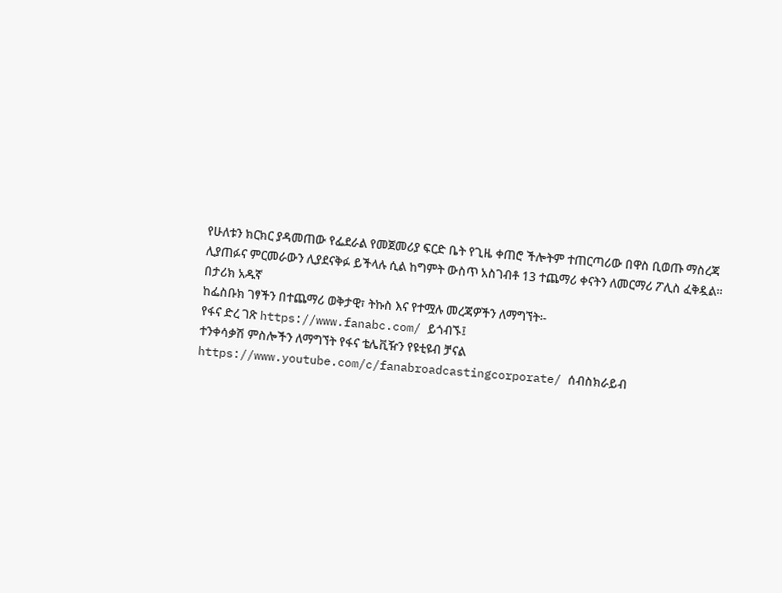የሁለቱን ክርክር ያዳመጠው የፌደራል የመጀመሪያ ፍርድ ቤት የጊዜ ቀጠሮ ችሎትም ተጠርጣሪው በዋስ ቢወጡ ማስረጃ ሊያጠፉና ምርመራውን ሊያደናቅፉ ይችላሉ ሲል ከግምት ውስጥ አስገብቶ 13 ተጨማሪ ቀናትን ለመርማሪ ፖሊስ ፈቅዷል።
በታሪክ አዱኛ
ከፌስቡክ ገፃችን በተጨማሪ ወቅታዊ፣ ትኩስ እና የተሟሉ መረጃዎችን ለማግኘት፡-
የፋና ድረ ገጽ https://www.fanabc.com/ ይጎብኙ፤
ተንቀሳቃሽ ምስሎችን ለማግኘት የፋና ቴሌቪዥን የዩቲዩብ ቻናል https://www.youtube.com/c/fanabroadcastingcorporate/ ሰብስክራይብ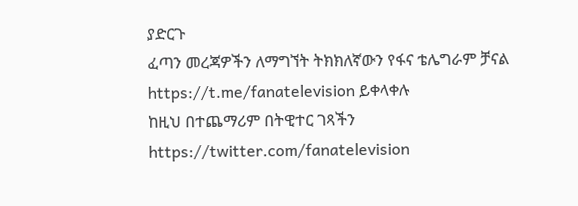ያድርጉ
ፈጣን መረጃዎችን ለማግኘት ትክክለኛውን የፋና ቴሌግራም ቻናል https://t.me/fanatelevision ይቀላቀሉ
ከዚህ በተጨማሪም በትዊተር ገጻችን https://twitter.com/fanatelevision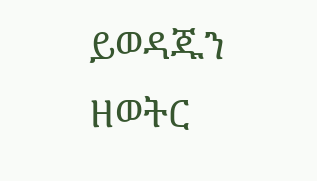ይወዳጁን
ዘወትር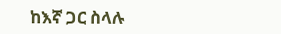ከእኛ ጋር ስላሉ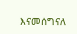እናመሰግናለ